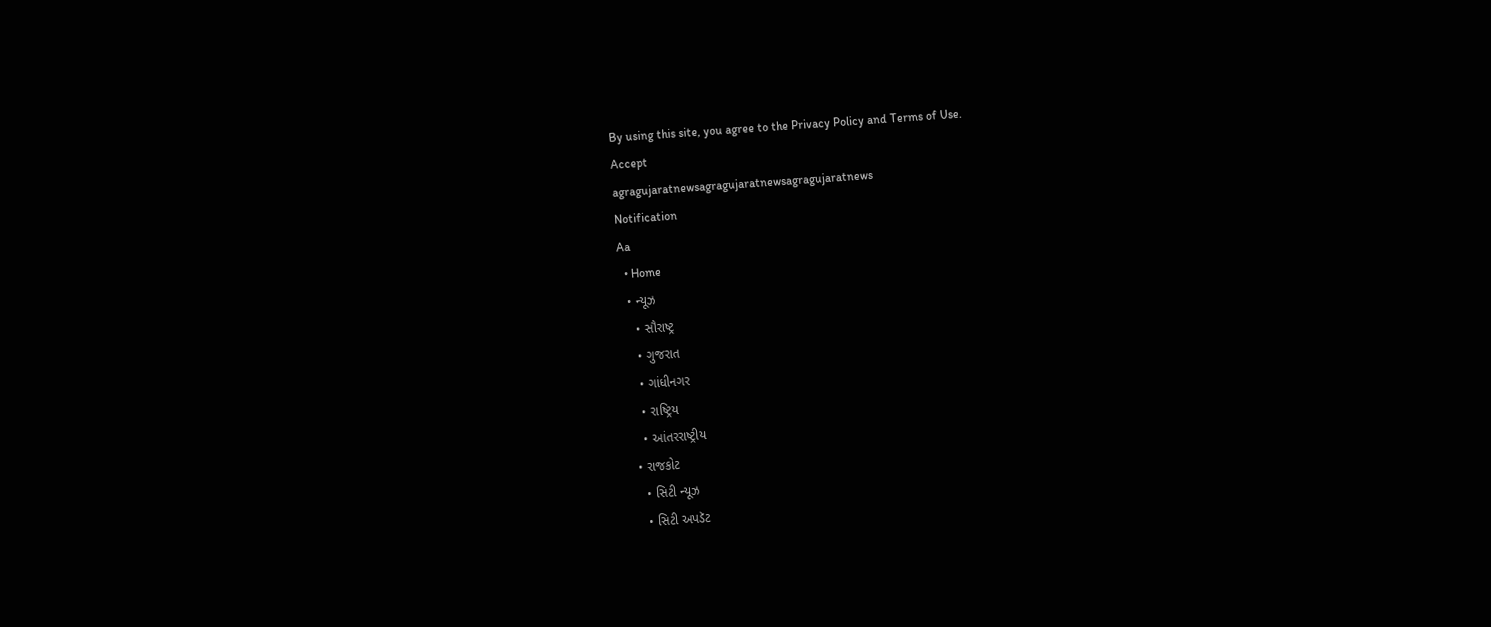By using this site, you agree to the Privacy Policy and Terms of Use.
Accept
agragujaratnewsagragujaratnewsagragujaratnews
Notification
Aa
  • Home
  • ન્યૂઝ
    • સૌરાષ્ટ્ર
    • ગુજરાત
    • ગાંધીનગર
    • રાષ્ટ્રિય
    • આંતરરાષ્ટ્રીય
  • રાજકોટ
    • સિટી ન્યૂઝ
    • સિટી અપડૅટ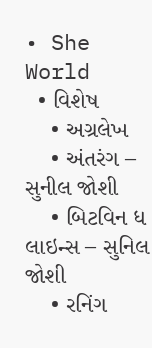• She World
  • વિશેષ
    • અગ્રલેખ
    • અંતરંગ – સુનીલ જોશી
    • બિટવિન ધ લાઇન્સ – સુનિલ જોશી
    • રનિંગ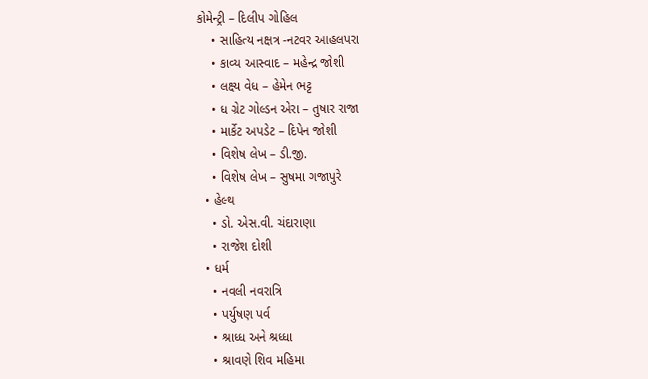કોમેન્ટ્રી – દિલીપ ગોહિલ
    • સાહિત્ય નક્ષત્ર -નટવર આહલપરા
    • કાવ્ય આસ્વાદ – મહેન્દ્ર જોશી
    • લક્ષ્ય વેધ – હેમેન ભટ્ટ
    • ધ ગ્રેટ ગોલ્ડન એરા – તુષાર રાજા
    • માર્કેટ અપડેટ – દિપેન જોશી
    • વિશેષ લેખ – ડી.જી.
    • વિશેષ લેખ – સુષમા ગજાપુરે
  • હેલ્થ
    • ડો. એસ.વી. ચંદારાણા
    • રાજેશ દોશી
  • ધર્મ
    • નવલી નવરાત્રિ
    • પર્યુષણ પર્વ
    • શ્રાધ્ધ અને શ્રધ્ધા
    • શ્રાવણે શિવ મહિમા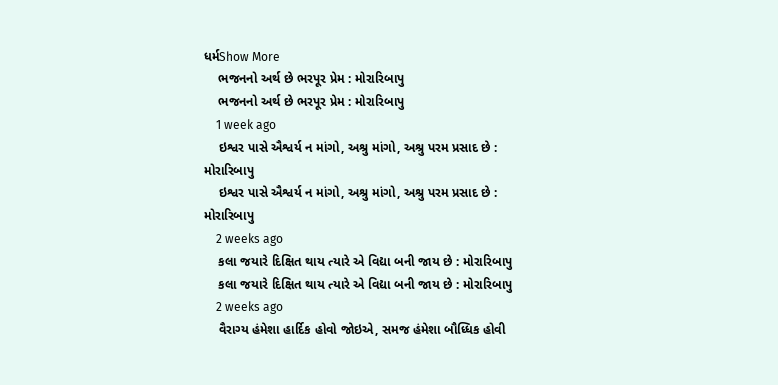ધર્મShow More
    ભજનનો અર્થ છે ભરપૂર પ્રેમ : મોરારિબાપુ
    ભજનનો અર્થ છે ભરપૂર પ્રેમ : મોરારિબાપુ
    1 week ago
    ઇશ્વર પાસે ઐશ્વર્ય ન માંગો, અશ્રુ માંગો, અશ્રુ પરમ પ્રસાદ છે : મોરારિબાપુ
    ઇશ્વર પાસે ઐશ્વર્ય ન માંગો, અશ્રુ માંગો, અશ્રુ પરમ પ્રસાદ છે : મોરારિબાપુ
    2 weeks ago
    કલા જયારે દિક્ષિત થાય ત્યારે એ વિદ્યા બની જાય છે : મોરારિબાપુ
    કલા જયારે દિક્ષિત થાય ત્યારે એ વિદ્યા બની જાય છે : મોરારિબાપુ
    2 weeks ago
    વૈરાગ્ય હંમેશા હાર્દિક હોવો જોઇએ, સમજ હંમેશા બૌધ્ધિક હોવી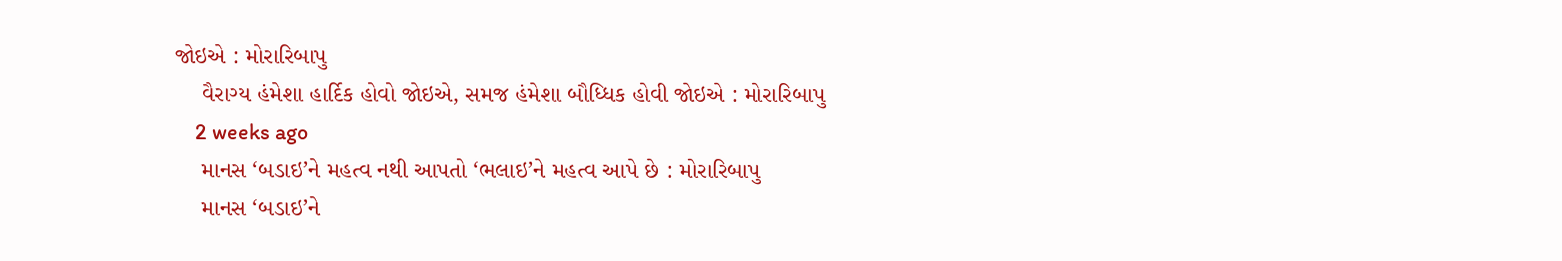જોઇએ : મોરારિબાપુ
    વૈરાગ્ય હંમેશા હાર્દિક હોવો જોઇએ, સમજ હંમેશા બૌધ્ધિક હોવી જોઇએ : મોરારિબાપુ
    2 weeks ago
    માનસ ‘બડાઇ’ને મહત્વ નથી આપતો ‘ભલાઇ’ને મહત્વ આપે છે : મોરારિબાપુ
    માનસ ‘બડાઇ’ને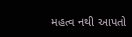મહત્વ નથી આપતો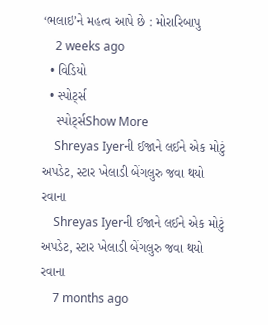‘ભલાઇ’ને મહત્વ આપે છે : મોરારિબાપુ
    2 weeks ago
  • વિડિયો
  • સ્પોર્ટ્સ
    સ્પોર્ટ્સShow More
    Shreyas Iyerની ઈજાને લઈને એક મોટું અપડેટ, સ્ટાર ખેલાડી બેંગલુરુ જવા થયો રવાના
    Shreyas Iyerની ઈજાને લઈને એક મોટું અપડેટ, સ્ટાર ખેલાડી બેંગલુરુ જવા થયો રવાના
    7 months ago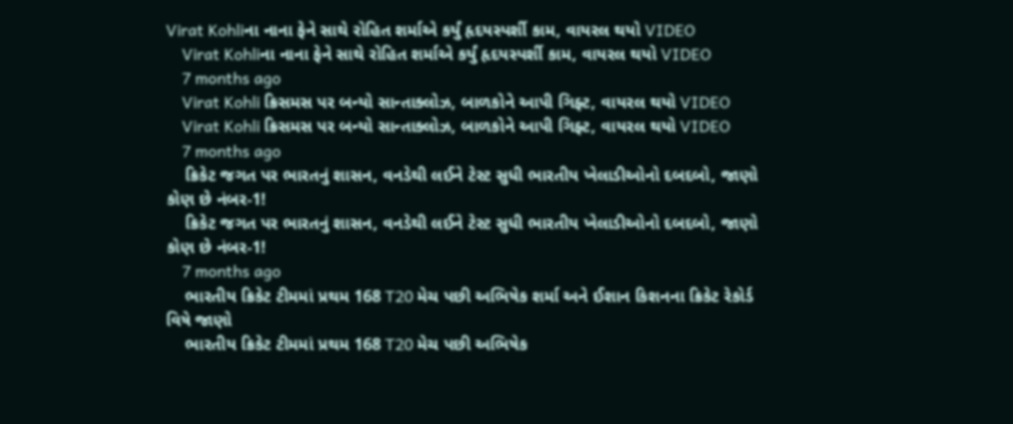Virat Kohliના નાના ફેને સાથે રોહિત શર્માએ કર્યું હૃદયસ્પર્શી કામ, વાયરલ થયો VIDEO
    Virat Kohliના નાના ફેને સાથે રોહિત શર્માએ કર્યું હૃદયસ્પર્શી કામ, વાયરલ થયો VIDEO
    7 months ago
    Virat Kohli ક્રિસમસ પર બન્યો સાન્તાક્લોઝ, બાળકોને આપી ગિફ્ટ, વાયરલ થયો VIDEO
    Virat Kohli ક્રિસમસ પર બન્યો સાન્તાક્લોઝ, બાળકોને આપી ગિફ્ટ, વાયરલ થયો VIDEO
    7 months ago
    ક્રિકેટ જગત પર ભારતનું શાસન, વનડેથી લઈને ટેસ્ટ સુધી ભારતીય ખેલાડીઓનો દબદબો, જાણો કોણ છે નંબર-1!
    ક્રિકેટ જગત પર ભારતનું શાસન, વનડેથી લઈને ટેસ્ટ સુધી ભારતીય ખેલાડીઓનો દબદબો, જાણો કોણ છે નંબર-1!
    7 months ago
    ભારતીય ક્રિકેટ ટીમમાં પ્રથમ 168 T20 મેચ પછી અભિષેક શર્મા અને ઈશાન કિશનના ક્રિકેટ રેકોર્ડ વિષે જાણો
    ભારતીય ક્રિકેટ ટીમમાં પ્રથમ 168 T20 મેચ પછી અભિષેક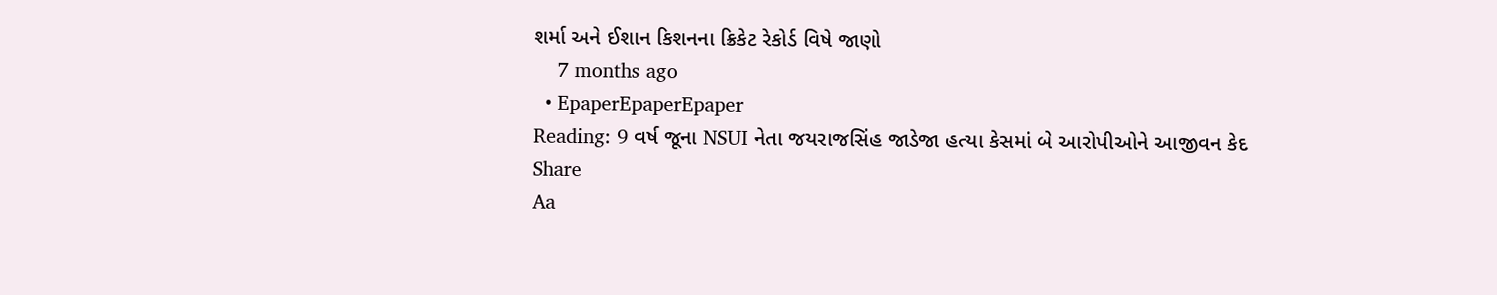શર્મા અને ઈશાન કિશનના ક્રિકેટ રેકોર્ડ વિષે જાણો
    7 months ago
  • EpaperEpaperEpaper
Reading: 9 વર્ષ જૂના NSUI નેતા જયરાજસિંહ જાડેજા હત્યા કેસમાં બે આરોપીઓને આજીવન કેદ
Share
Aa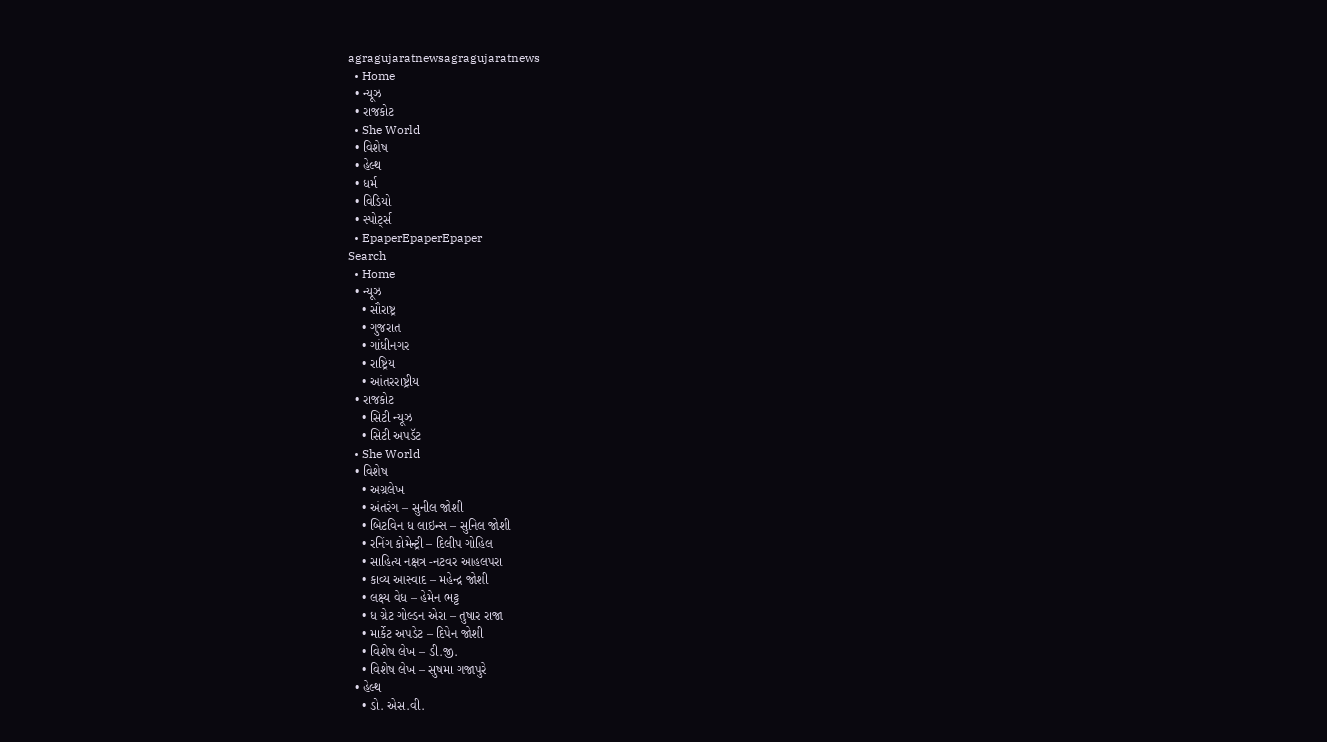agragujaratnewsagragujaratnews
  • Home
  • ન્યૂઝ
  • રાજકોટ
  • She World
  • વિશેષ
  • હેલ્થ
  • ધર્મ
  • વિડિયો
  • સ્પોર્ટ્સ
  • EpaperEpaperEpaper
Search
  • Home
  • ન્યૂઝ
    • સૌરાષ્ટ્ર
    • ગુજરાત
    • ગાંધીનગર
    • રાષ્ટ્રિય
    • આંતરરાષ્ટ્રીય
  • રાજકોટ
    • સિટી ન્યૂઝ
    • સિટી અપડૅટ
  • She World
  • વિશેષ
    • અગ્રલેખ
    • અંતરંગ – સુનીલ જોશી
    • બિટવિન ધ લાઇન્સ – સુનિલ જોશી
    • રનિંગ કોમેન્ટ્રી – દિલીપ ગોહિલ
    • સાહિત્ય નક્ષત્ર -નટવર આહલપરા
    • કાવ્ય આસ્વાદ – મહેન્દ્ર જોશી
    • લક્ષ્ય વેધ – હેમેન ભટ્ટ
    • ધ ગ્રેટ ગોલ્ડન એરા – તુષાર રાજા
    • માર્કેટ અપડેટ – દિપેન જોશી
    • વિશેષ લેખ – ડી.જી.
    • વિશેષ લેખ – સુષમા ગજાપુરે
  • હેલ્થ
    • ડો. એસ.વી.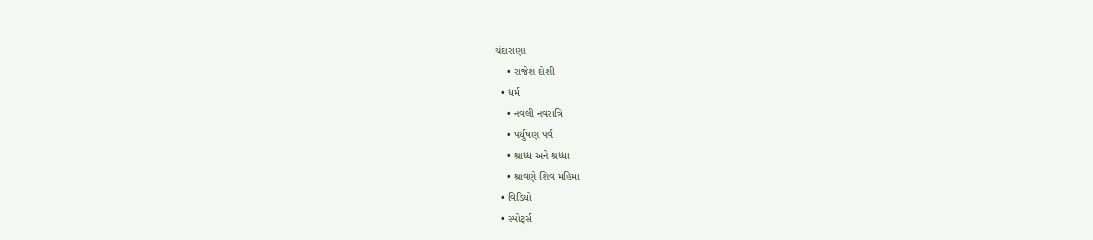ચંદારાણા
    • રાજેશ દોશી
  • ધર્મ
    • નવલી નવરાત્રિ
    • પર્યુષણ પર્વ
    • શ્રાધ્ધ અને શ્રધ્ધા
    • શ્રાવણે શિવ મહિમા
  • વિડિયો
  • સ્પોર્ટ્સ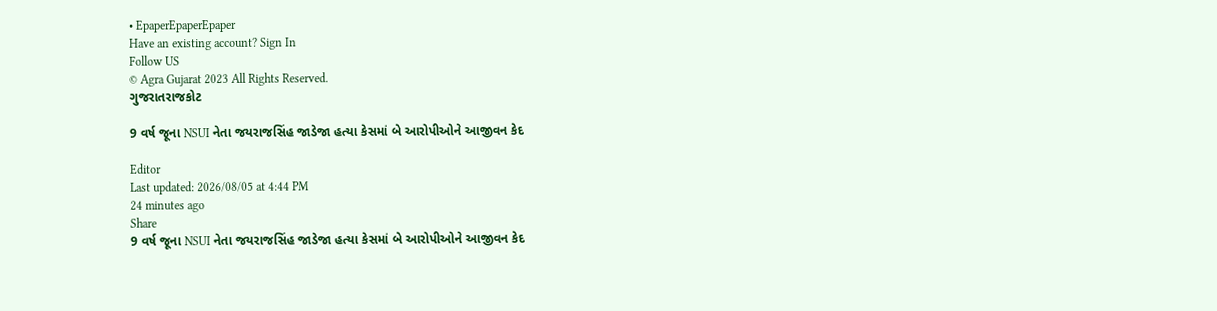• EpaperEpaperEpaper
Have an existing account? Sign In
Follow US
© Agra Gujarat 2023 All Rights Reserved.
ગુજરાતરાજકોટ

9 વર્ષ જૂના NSUI નેતા જયરાજસિંહ જાડેજા હત્યા કેસમાં બે આરોપીઓને આજીવન કેદ

Editor
Last updated: 2026/08/05 at 4:44 PM
24 minutes ago
Share
9 વર્ષ જૂના NSUI નેતા જયરાજસિંહ જાડેજા હત્યા કેસમાં બે આરોપીઓને આજીવન કેદ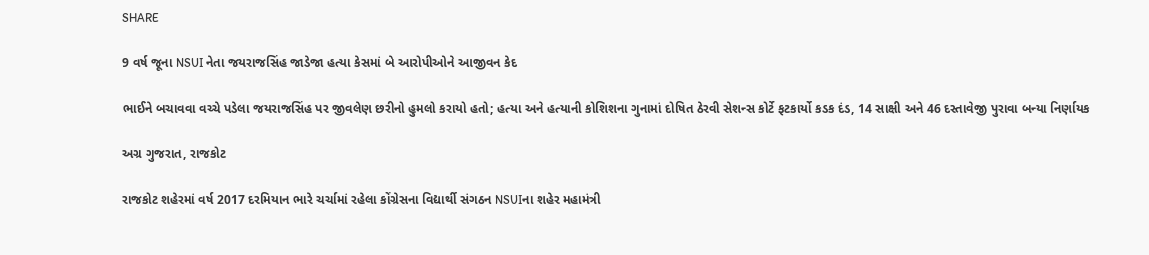SHARE

9 વર્ષ જૂના NSUI નેતા જયરાજસિંહ જાડેજા હત્યા કેસમાં બે આરોપીઓને આજીવન કેદ

ભાઈને બચાવવા વચ્ચે પડેલા જયરાજસિંહ પર જીવલેણ છરીનો હુમલો કરાયો હતો; હત્યા અને હત્યાની કોશિશના ગુનામાં દોષિત ઠેરવી સેશન્સ કોર્ટે ફટકાર્યો કડક દંડ, 14 સાક્ષી અને 46 દસ્તાવેજી પુરાવા બન્યા નિર્ણાયક

અગ્ર ગુજરાત, રાજકોટ

રાજકોટ શહેરમાં વર્ષ 2017 દરમિયાન ભારે ચર્ચામાં રહેલા કોંગ્રેસના વિદ્યાર્થી સંગઠન NSUIના શહેર મહામંત્રી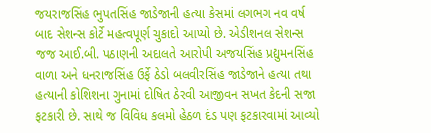જયરાજસિંહ ભુપતસિંહ જાડેજાની હત્યા કેસમાં લગભગ નવ વર્ષ બાદ સેશન્સ કોર્ટે મહત્વપૂર્ણ ચુકાદો આપ્યો છે. એડીશનલ સેશન્સ જજ આઈ.બી. પઠાણની અદાલતે આરોપી અજયસિંહ પ્રદ્યુમનસિંહ વાળા અને ધનરાજસિંહ ઉર્ફે ઠેડો બલવીરસિંહ જાડેજાને હત્યા તથા હત્યાની કોશિશના ગુનામાં દોષિત ઠેરવી આજીવન સખત કેદની સજા ફટકારી છે. સાથે જ વિવિધ કલમો હેઠળ દંડ પણ ફટકારવામાં આવ્યો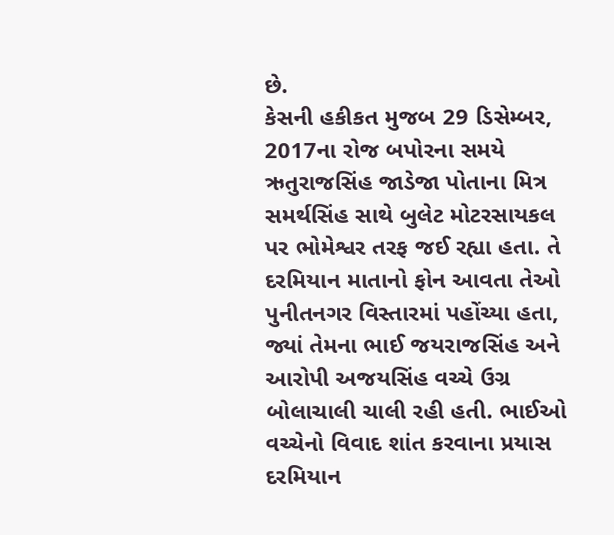છે.
કેસની હકીકત મુજબ 29 ડિસેમ્બર, 2017ના રોજ બપોરના સમયે ઋતુરાજસિંહ જાડેજા પોતાના મિત્ર સમર્થસિંહ સાથે બુલેટ મોટરસાયકલ પર ભોમેશ્વર તરફ જઈ રહ્યા હતા. તે દરમિયાન માતાનો ફોન આવતા તેઓ પુનીતનગર વિસ્તારમાં પહોંચ્યા હતા, જ્યાં તેમના ભાઈ જયરાજસિંહ અને આરોપી અજયસિંહ વચ્ચે ઉગ્ર બોલાચાલી ચાલી રહી હતી. ભાઈઓ વચ્ચેનો વિવાદ શાંત કરવાના પ્રયાસ દરમિયાન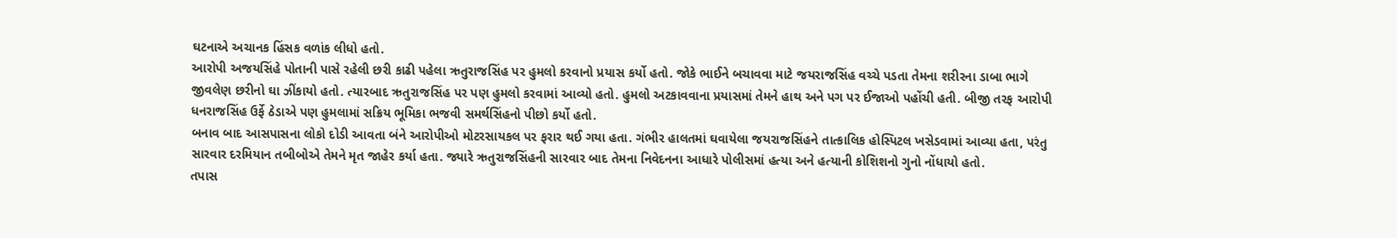ઘટનાએ અચાનક હિંસક વળાંક લીધો હતો.
આરોપી અજયસિંહે પોતાની પાસે રહેલી છરી કાઢી પહેલા ઋતુરાજસિંહ પર હુમલો કરવાનો પ્રયાસ કર્યો હતો. જોકે ભાઈને બચાવવા માટે જયરાજસિંહ વચ્ચે પડતા તેમના શરીરના ડાબા ભાગે જીવલેણ છરીનો ઘા ઝીંકાયો હતો. ત્યારબાદ ઋતુરાજસિંહ પર પણ હુમલો કરવામાં આવ્યો હતો. હુમલો અટકાવવાના પ્રયાસમાં તેમને હાથ અને પગ પર ઈજાઓ પહોંચી હતી. બીજી તરફ આરોપી ધનરાજસિંહ ઉર્ફે ઠેડાએ પણ હુમલામાં સક્રિય ભૂમિકા ભજવી સમર્થસિંહનો પીછો કર્યો હતો.
બનાવ બાદ આસપાસના લોકો દોડી આવતા બંને આરોપીઓ મોટરસાયકલ પર ફરાર થઈ ગયા હતા. ગંભીર હાલતમાં ઘવાયેલા જયરાજસિંહને તાત્કાલિક હોસ્પિટલ ખસેડવામાં આવ્યા હતા, પરંતુ સારવાર દરમિયાન તબીબોએ તેમને મૃત જાહેર કર્યા હતા. જ્યારે ઋતુરાજસિંહની સારવાર બાદ તેમના નિવેદનના આધારે પોલીસમાં હત્યા અને હત્યાની કોશિશનો ગુનો નોંધાયો હતો.
તપાસ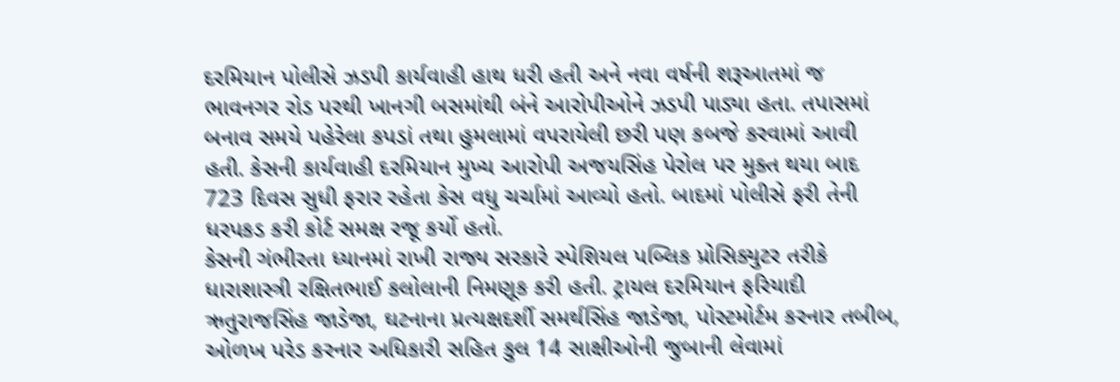દરમિયાન પોલીસે ઝડપી કાર્યવાહી હાથ ધરી હતી અને નવા વર્ષની શરૂઆતમાં જ ભાવનગર રોડ પરથી ખાનગી બસમાંથી બંને આરોપીઓને ઝડપી પાડ્યા હતા. તપાસમાં બનાવ સમયે પહેરેલા કપડાં તથા હુમલામાં વપરાયેલી છરી પણ કબજે કરવામાં આવી હતી. કેસની કાર્યવાહી દરમિયાન મુખ્ય આરોપી અજયસિંહ પેરોલ પર મુક્ત થયા બાદ 723 દિવસ સુધી ફરાર રહેતા કેસ વધુ ચર્ચામાં આવ્યો હતો. બાદમાં પોલીસે ફરી તેની ધરપકડ કરી કોર્ટ સમક્ષ રજૂ કર્યો હતો.
કેસની ગંભીરતા ધ્યાનમાં રાખી રાજ્ય સરકારે સ્પેશિયલ પબ્લિક પ્રોસિક્યુટર તરીકે ધારાશાસ્ત્રી રક્ષિતભાઈ કલોલાની નિમણૂક કરી હતી. ટ્રાયલ દરમિયાન ફરિયાદી ઋતુરાજસિંહ જાડેજા, ઘટનાના પ્રત્યક્ષદર્શી સમર્થસિંહ જાડેજા, પોસ્ટમોર્ટમ કરનાર તબીબ, ઓળખ પરેડ કરનાર અધિકારી સહિત કુલ 14 સાક્ષીઓની જુબાની લેવામાં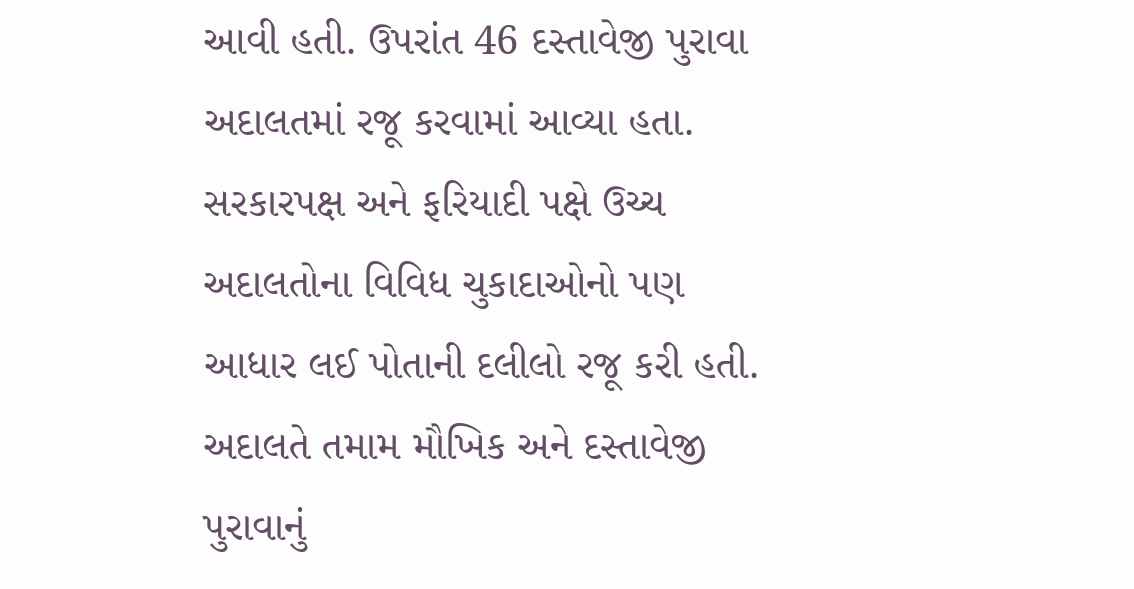આવી હતી. ઉપરાંત 46 દસ્તાવેજી પુરાવા અદાલતમાં રજૂ કરવામાં આવ્યા હતા. સરકારપક્ષ અને ફરિયાદી પક્ષે ઉચ્ચ અદાલતોના વિવિધ ચુકાદાઓનો પણ આધાર લઈ પોતાની દલીલો રજૂ કરી હતી.
અદાલતે તમામ મૌખિક અને દસ્તાવેજી પુરાવાનું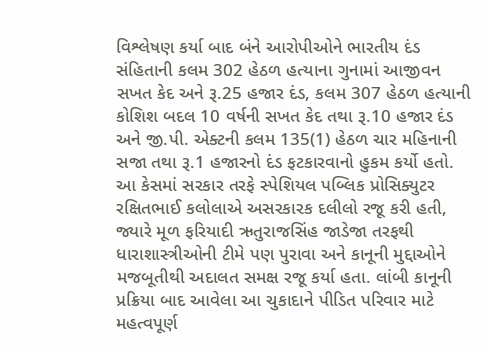વિશ્લેષણ કર્યા બાદ બંને આરોપીઓને ભારતીય દંડ સંહિતાની કલમ 302 હેઠળ હત્યાના ગુનામાં આજીવન સખત કેદ અને રૂ.25 હજાર દંડ, કલમ 307 હેઠળ હત્યાની કોશિશ બદલ 10 વર્ષની સખત કેદ તથા રૂ.10 હજાર દંડ અને જી.પી. એક્ટની કલમ 135(1) હેઠળ ચાર મહિનાની સજા તથા રૂ.1 હજારનો દંડ ફટકારવાનો હુકમ કર્યો હતો.
આ કેસમાં સરકાર તરફે સ્પેશિયલ પબ્લિક પ્રોસિક્યુટર રક્ષિતભાઈ કલોલાએ અસરકારક દલીલો રજૂ કરી હતી, જ્યારે મૂળ ફરિયાદી ઋતુરાજસિંહ જાડેજા તરફથી ધારાશાસ્ત્રીઓની ટીમે પણ પુરાવા અને કાનૂની મુદ્દાઓને મજબૂતીથી અદાલત સમક્ષ રજૂ કર્યા હતા. લાંબી કાનૂની પ્રક્રિયા બાદ આવેલા આ ચુકાદાને પીડિત પરિવાર માટે મહત્વપૂર્ણ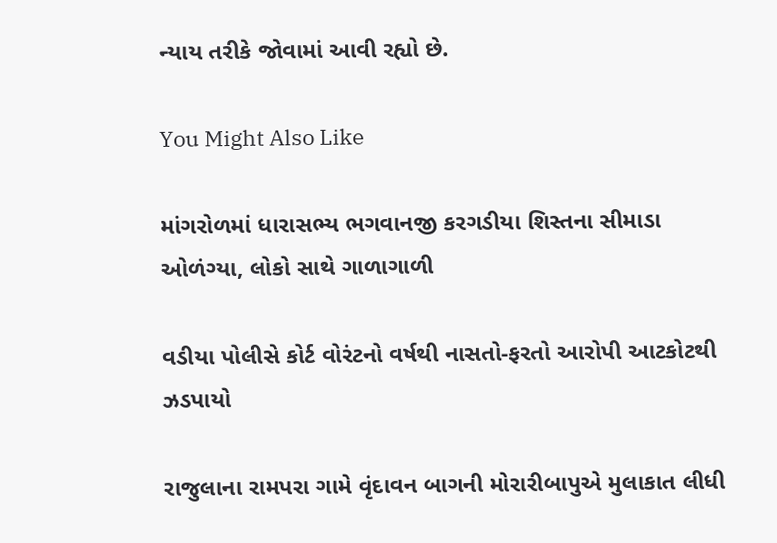ન્યાય તરીકે જોવામાં આવી રહ્યો છે.

You Might Also Like

માંગરોળમાં ધારાસભ્ય ભગવાનજી કરગડીયા શિસ્તના સીમાડા ઓળંગ્યા, લોકો સાથે ગાળાગાળી

વડીયા પોલીસે કોર્ટ વોરંટનો વર્ષથી નાસતો-ફરતો આરોપી આટકોટથી ઝડપાયો

રાજુલાના રામપરા ગામે વૃંદાવન બાગની મોરારીબાપુએ મુલાકાત લીધી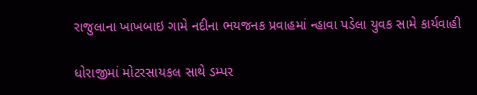રાજુલાના ખાખબાઇ ગામે નદીના ભયજનક પ્રવાહમાં ન્હાવા પડેલા યુવક સામે કાર્યવાહી

ધોરાજીમાં મોટરસાયકલ સાથે ડમ્પર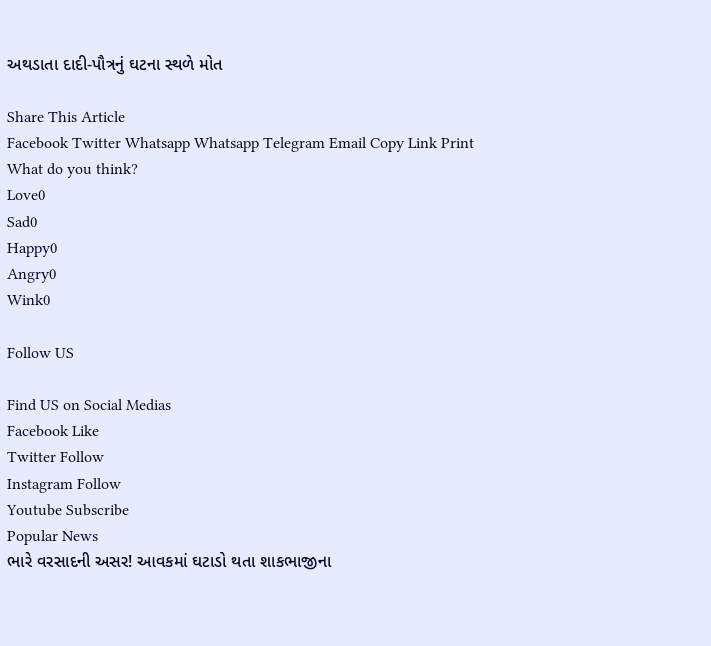અથડાતા દાદી-પૌત્રનું ઘટના સ્થળે મોત

Share This Article
Facebook Twitter Whatsapp Whatsapp Telegram Email Copy Link Print
What do you think?
Love0
Sad0
Happy0
Angry0
Wink0

Follow US

Find US on Social Medias
Facebook Like
Twitter Follow
Instagram Follow
Youtube Subscribe
Popular News
ભારે વરસાદની અસર! આવકમાં ઘટાડો થતા શાકભાજીના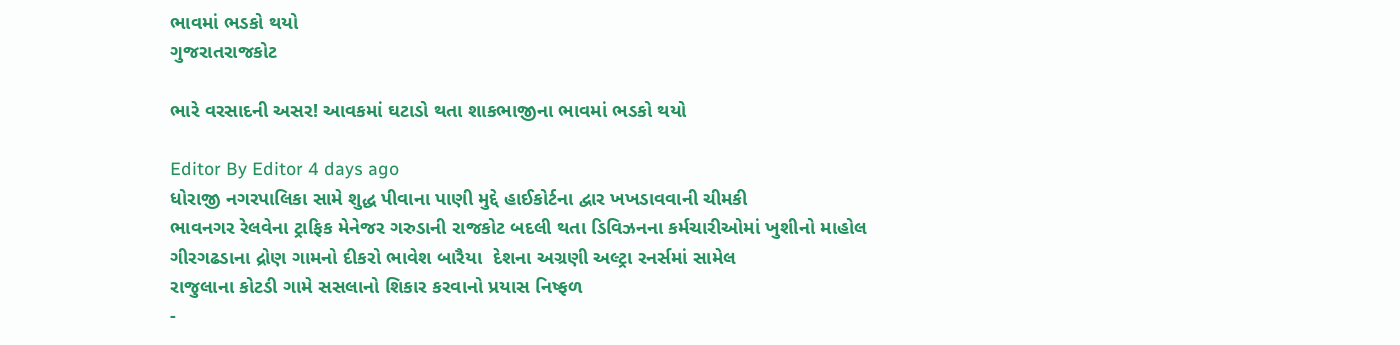ભાવમાં ભડકો થયો
ગુજરાતરાજકોટ

ભારે વરસાદની અસર! આવકમાં ઘટાડો થતા શાકભાજીના ભાવમાં ભડકો થયો

Editor By Editor 4 days ago
ધોરાજી નગરપાલિકા સામે શુદ્ધ પીવાના પાણી મુદ્દે હાઈકોર્ટના દ્વાર ખખડાવવાની ચીમકી
ભાવનગર રેલવેના ટ્રાફિક મેનેજર ગરુડાની રાજકોટ બદલી થતા ડિવિઝનના કર્મચારીઓમાં ખુશીનો માહોલ
ગીરગઢડાના દ્રોણ ગામનો દીકરો ભાવેશ બારૈયા  દેશના અગ્રણી અલ્ટ્રા રનર્સમાં સામેલ
રાજુલાના કોટડી ગામે સસલાનો શિકાર કરવાનો પ્રયાસ નિષ્ફળ
-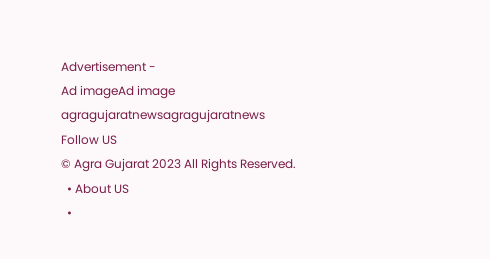Advertisement -
Ad imageAd image
agragujaratnewsagragujaratnews
Follow US
© Agra Gujarat 2023 All Rights Reserved.
  • About US
  •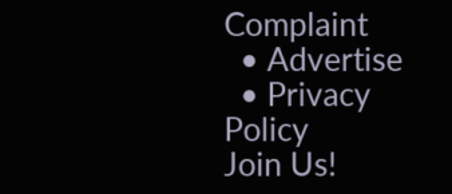Complaint
  • Advertise
  • Privacy Policy
Join Us!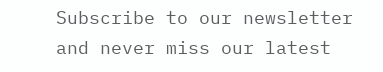Subscribe to our newsletter and never miss our latest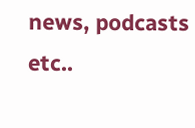news, podcasts etc..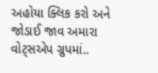અહોયા ક્લિક કરો અને જોડાઈ જાવ અમારા વોટ્સએપ ગ્રુપમાં..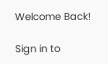Welcome Back!

Sign in to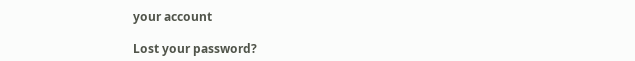your account

Lost your password?